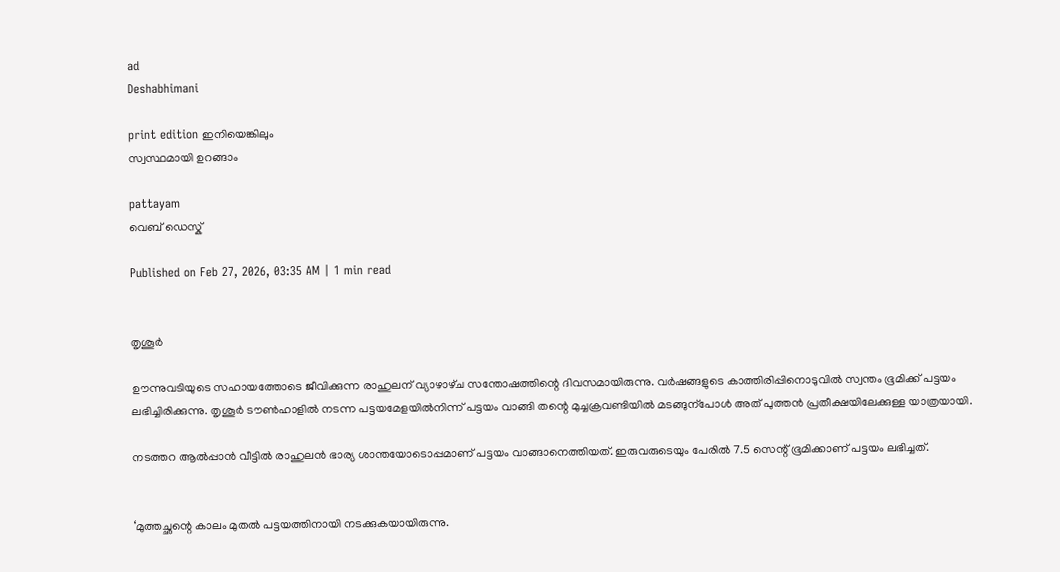ad
Deshabhimani

print edition ഇനിയെങ്കിലും
സ്വസ്ഥമായി ഉറങ്ങാം

pattayam
വെബ് ഡെസ്ക്

Published on Feb 27, 2026, 03:35 AM | 1 min read


തൃശൂർ

ഉ‍ൗന്നുവടിയുടെ സഹായത്തോടെ ജീവിക്കുന്ന രാഹുലന്‌ വ്യാഴാഴ്‌ച സന്തോഷത്തിന്റെ ദിവസമായിരുന്നു. വർഷങ്ങളുടെ കാത്തിരിപ്പിനൊടുവിൽ സ്വന്തം ഭൂമിക്ക്‌ പട്ടയം ലഭിച്ചിരിക്കുന്നു. തൃശൂർ ട‍ൗൺഹാളിൽ നടന്ന പട്ടയമേളയിൽനിന്ന്‌ പട്ടയം വാങ്ങി തന്റെ മുച്ചക്രവണ്ടിയിൽ മടങ്ങുന്പോൾ അത്‌ പുത്തൻ പ്രതീക്ഷയിലേക്കുള്ള യാത്രയായി.

നടത്തറ ആൽപ്പാൻ വീട്ടിൽ രാഹുലൻ ഭാര്യ ശാന്തയോടൊപ്പമാണ്‌ പട്ടയം വാങ്ങാനെത്തിയത്‌. ഇരുവരുടെയും പേരിൽ 7.5 സെന്റ്‌ ഭൂമിക്കാണ്‌ പട്ടയം ലഭിച്ചത്‌.


‘മുത്തച്ഛന്റെ കാലം മുതൽ പട്ടയത്തിനായി നടക്കുകയായിരുന്നു.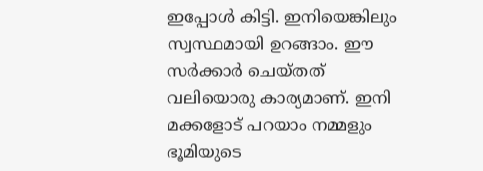ഇപ്പോൾ കിട്ടി. ഇനിയെങ്കിലും സ്വസ്ഥമായി ഉറങ്ങാം. ഇ‍ൗ സർക്കാർ ചെയ്‌തത്‌ വലിയൊരു കാര്യമാണ്‌. ഇനി മക്കളോട്‌ പറയാം നമ്മളും ഭൂമിയുടെ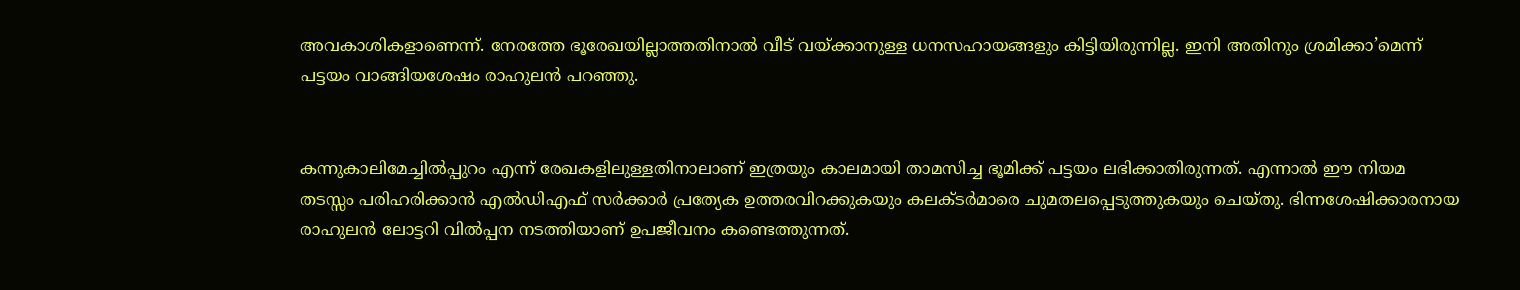അവകാശികളാണെന്ന്‌. നേരത്തേ ഭൂരേഖയില്ലാത്തതിനാൽ വീട്‌ വയ്‌ക്കാനുള്ള ധനസഹായങ്ങളും കിട്ടിയിരുന്നില്ല. ഇനി അതിനും ശ്രമിക്കാ’മെന്ന്‌ പട്ടയം വാങ്ങിയശേഷം രാഹുലൻ പറഞ്ഞു.


കന്നുകാലിമേച്ചിൽപ്പുറം എന്ന്‌ രേഖകളിലുള്ളതിനാലാണ്‌ ഇത്രയും കാലമായി താമസിച്ച ഭൂമിക്ക്‌ പട്ടയം ലഭിക്കാതിരുന്നത്‌. എന്നാൽ ഇ‍ൗ നിയമ തടസ്സം പരിഹരിക്കാൻ എൽഡിഎഫ്‌ സർക്കാർ പ്രത്യേക ഉത്തരവിറക്കുകയും കലക്ടർമാരെ ചുമതലപ്പെടുത്തുകയും ചെയ്‌തു. ഭിന്നശേഷിക്കാരനായ രാഹുലൻ ലോട്ടറി വിൽപ്പന നടത്തിയാണ്‌ ഉപജീവനം കണ്ടെത്തുന്നത്‌.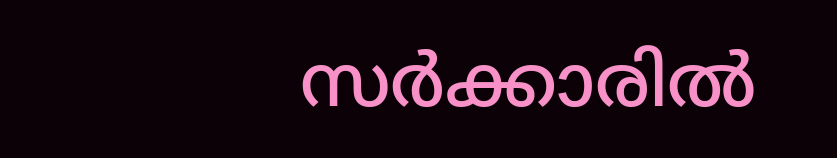സർക്കാരിൽ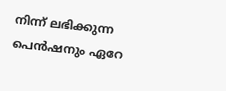നിന്ന്‌ ലഭിക്കുന്ന പെൻഷനും ഏറേ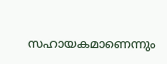സഹായകമാണെന്നും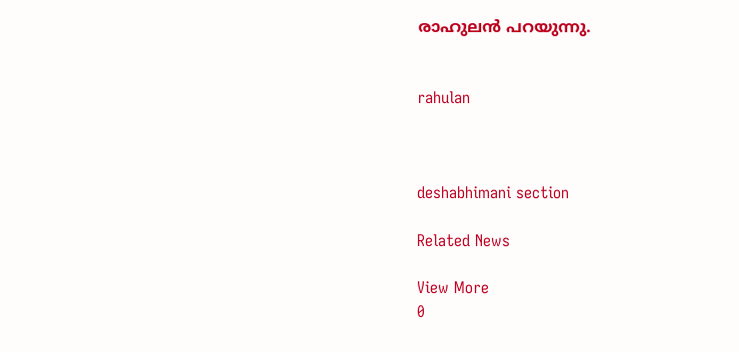രാഹുലൻ പറയുന്നു.


rahulan



deshabhimani section

Related News

View More
0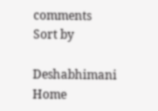comments
Sort by

Deshabhimani
Home